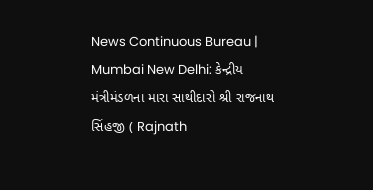News Continuous Bureau | Mumbai New Delhi: કેન્દ્રીય મંત્રીમંડળના મારા સાથીદારો શ્રી રાજનાથ સિંહજી ( Rajnath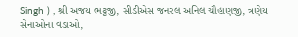Singh ) , શ્રી અજય ભટ્ટજી, સીડીએસ જનરલ અનિલ ચૌહાણજી, ત્રણેય સેનાઓના વડાઓ,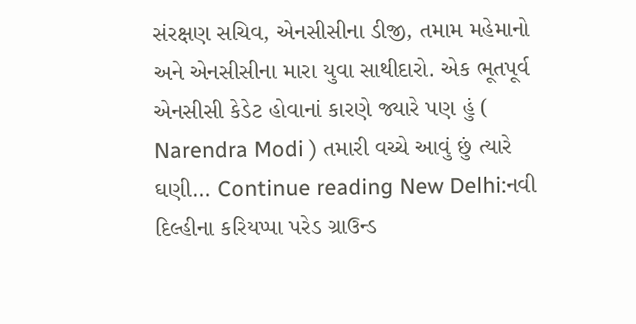સંરક્ષણ સચિવ, એનસીસીના ડીજી, તમામ મહેમાનો અને એનસીસીના મારા યુવા સાથીદારો. એક ભૂતપૂર્વ એનસીસી કેડેટ હોવાનાં કારણે જ્યારે પણ હું ( Narendra Modi ) તમારી વચ્ચે આવું છું ત્યારે ઘણી… Continue reading New Delhi:નવી દિલ્હીના કરિયપ્પા પરેડ ગ્રાઉન્ડ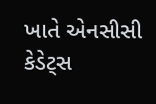ખાતે એનસીસી કેડેટ્સ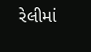રેલીમાં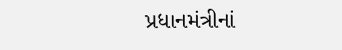પ્રધાનમંત્રીનાં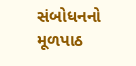સંબોધનનો મૂળપાઠ